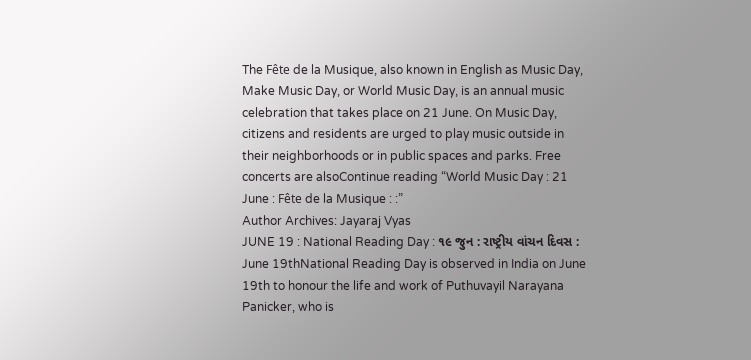The Fête de la Musique, also known in English as Music Day, Make Music Day, or World Music Day, is an annual music celebration that takes place on 21 June. On Music Day, citizens and residents are urged to play music outside in their neighborhoods or in public spaces and parks. Free concerts are alsoContinue reading “World Music Day : 21 June : Fête de la Musique : :”
Author Archives: Jayaraj Vyas
JUNE 19 : National Reading Day : ૧૯ જુન : રાષ્ટ્રીય વાંચન દિવસ :
June 19thNational Reading Day is observed in India on June 19th to honour the life and work of Puthuvayil Narayana Panicker, who is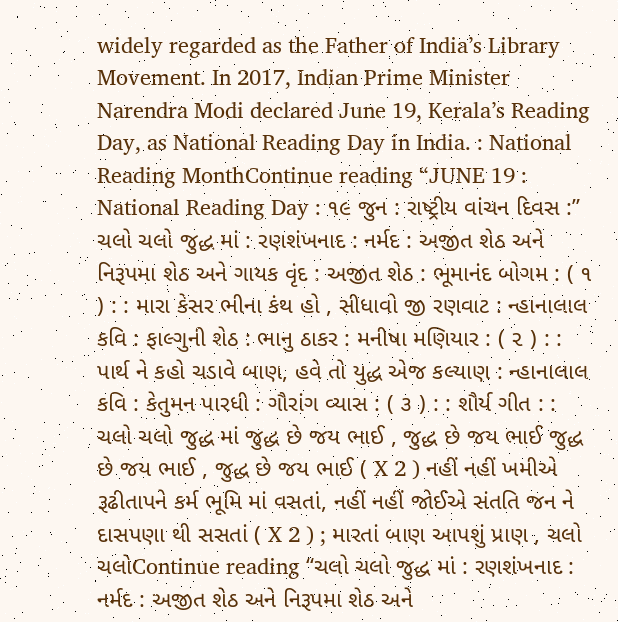widely regarded as the Father of India’s Library Movement. In 2017, Indian Prime Minister Narendra Modi declared June 19, Kerala’s Reading Day, as National Reading Day in India. : National Reading MonthContinue reading “JUNE 19 : National Reading Day : ૧૯ જુન : રાષ્ટ્રીય વાંચન દિવસ :”
ચલો ચલો જુદ્ધ માં : રણશંખનાદ : નર્મદ : અજીત શેઠ અને નિરૂપમા શેઠ અને ગાયક વૃંદ : અજીત શેઠ : ભૂમાનંદ બોગમ : ( ૧ ) : : મારા કેસર ભીના કંથ હો , સીધાવો જી રણવાટ : ન્હાનાલાલ કવિ : ફાલ્ગુની શેઠ : ભાનુ ઠાકર : મનીષા મણિયાર : ( ૨ ) : : પાર્થ ને કહો ચડાવે બાણ, હવે તો યુદ્ધ એજ કલ્યાણ : ન્હાનાલાલ કવિ : કેતુમન પારધી : ગૌરાંગ વ્યાસ : ( ૩ ) : : શૌર્ય ગીત : :
ચલો ચલો જુદ્ધ માં જુદ્ધ છે જય ભાઈ , જુદ્ધ છે જય ભાઈ જુદ્ધ છે જય ભાઈ , જુદ્ધ છે જય ભાઈ ( X 2 ) નહીં નહીં ખમીએ રૂઢીતાપને કર્મ ભૂમિ માં વસતાં, નહીં નહીં જોઈએ સંતતિ જન ને દાસપણા થી સસતાં ( X 2 ) ; મારતાં બાણ આપશું પ્રાણ , ચલો ચલોContinue reading “ચલો ચલો જુદ્ધ માં : રણશંખનાદ : નર્મદ : અજીત શેઠ અને નિરૂપમા શેઠ અને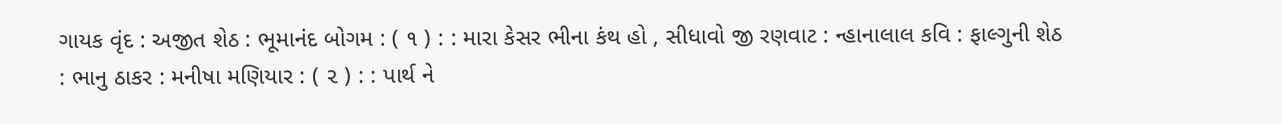ગાયક વૃંદ : અજીત શેઠ : ભૂમાનંદ બોગમ : ( ૧ ) : : મારા કેસર ભીના કંથ હો , સીધાવો જી રણવાટ : ન્હાનાલાલ કવિ : ફાલ્ગુની શેઠ : ભાનુ ઠાકર : મનીષા મણિયાર : ( ૨ ) : : પાર્થ ને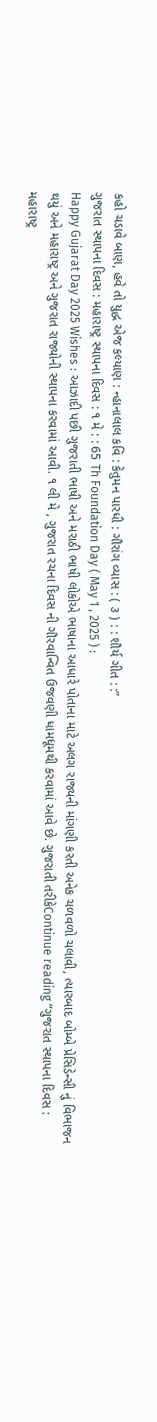કહો ચડાવે બાણ, હવે તો યુદ્ધ એજ કલ્યાણ : ન્હાનાલાલ કવિ : કેતુમન પારધી : ગૌરાંગ વ્યાસ : ( ૩ ) : : શૌર્ય ગીત : :”
ગુજરાત સ્થાપના દિવસ : મહારાષ્ટ્ર સ્થાપના દિવસ : ૧ મે : : 65 Th Foundation Day ( May 1 , 2025 ) :
Happy Gujarat Day 2025 Wishes : આઝાદી પછી ગુજરાતી ભાષી અને મરાઠી ભાષી લોકોએ ભાષાના આધારે પોતાના માટે અલગ રાજ્યની માંગણી કરતી અનેક ચળવળો ચલાવી, ત્યારબાદ બોમ્બે પ્રેસિડેન્સી નું વિભાજન થયું અને મહારાષ્ટ્ર અને ગુજરાત રાજ્યોની સ્થાપના કરવામાં આવી. ૧ લી મે , ગુજરાત રચના દિવસ ની ગૌરવાન્વિત ઉજવણી ધામધૂમથી કરવામાં આવે છે. ગુજરાતી તરીકેContinue reading “ગુજરાત સ્થાપના દિવસ : મહારાષ્ટ્ર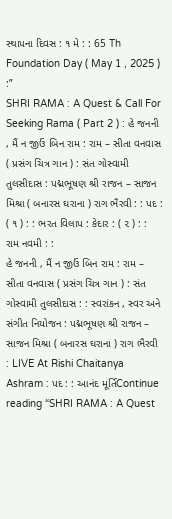સ્થાપના દિવસ : ૧ મે : : 65 Th Foundation Day ( May 1 , 2025 ) :”
SHRI RAMA : A Quest & Call For Seeking Rama ( Part 2 ) : હે જનની , મૈં ન જીઉં બિન રામ : રામ – સીતા વનવાસ ( પ્રસંગ ચિત્ર ગાન ) : સંત ગોસ્વામી તુલસીદાસ : પદ્મભૂષણ શ્રી રાજન – સાજન મિશ્રા ( બનારસ ઘરાના ) રાગ ભૈરવી : : પદ : ( ૧ ) : : ભરત વિલાપ : કેદાર : ( ૨ ) : : રામ નવમી : :
હે જનની , મૈં ન જીઉં બિન રામ : રામ – સીતા વનવાસ ( પ્રસંગ ચિત્ર ગાન ) : સંત ગોસ્વામી તુલસીદાસ : : સ્વરાંકન , સ્વર અને સંગીત નિયોજન : પદ્મભૂષણ શ્રી રાજન – સાજન મિશ્રા ( બનારસ ઘરાના ) રાગ ભૈરવી : LIVE At Rishi Chaitanya Ashram : પદ : : આનંદ મૂર્તિContinue reading “SHRI RAMA : A Quest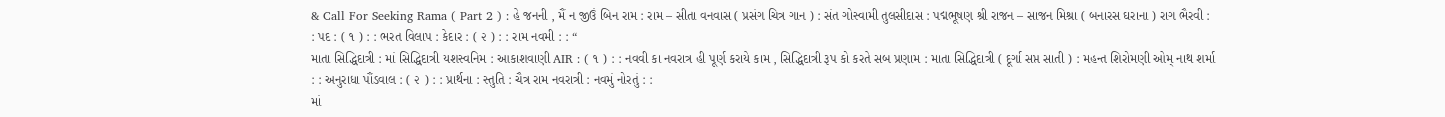& Call For Seeking Rama ( Part 2 ) : હે જનની , મૈં ન જીઉં બિન રામ : રામ – સીતા વનવાસ ( પ્રસંગ ચિત્ર ગાન ) : સંત ગોસ્વામી તુલસીદાસ : પદ્મભૂષણ શ્રી રાજન – સાજન મિશ્રા ( બનારસ ઘરાના ) રાગ ભૈરવી : : પદ : ( ૧ ) : : ભરત વિલાપ : કેદાર : ( ૨ ) : : રામ નવમી : : “
માતા સિદ્ધિદાત્રી : માં સિદ્ધિદાત્રી યશસ્વનિમ : આકાશવાણી AIR : ( ૧ ) : : નવવી કા નવરાત્ર હી પૂર્ણ કરાયે કામ , સિદ્ધિદાત્રી રૂપ કો કરતે સબ પ્રણામ : માતા સિદ્ધિદાત્રી ( દૂર્ગા સપ્ત સાતી ) : મહન્ત શિરોમણી ઓમ્ નાથ શર્મા : : અનુરાધા પૌંડવાલ : ( ૨ ) : : પ્રાર્થના : સ્તુતિ : ચૈત્ર રામ નવરાત્રી : નવમું નોરતું : :
માં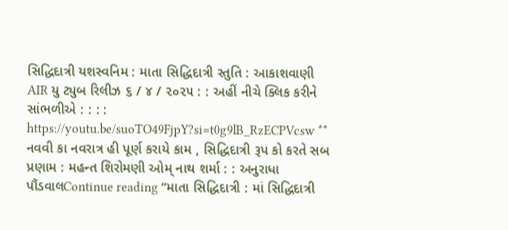સિદ્ધિદાત્રી યશસ્વનિમ : માતા સિદ્ધિદાત્રી સ્તુતિ : આકાશવાણી AIR યુ ટ્યુબ રિલીઝ ૬ / ૪ / ૨૦૨૫ : : અહીં નીચે ક્લિક કરીને સાંભળીએ : : : : https://youtu.be/suoTO49FjpY?si=t0g9lB_RzECPVcsw ** નવવી કા નવરાત્ર હી પૂર્ણ કરાયે કામ , સિદ્ધિદાત્રી રૂપ કો કરતે સબ પ્રણામ : મહન્ત શિરોમણી ઓમ્ નાથ શર્મા : : અનુરાધા પૌંડવાલContinue reading “માતા સિદ્ધિદાત્રી : માં સિદ્ધિદાત્રી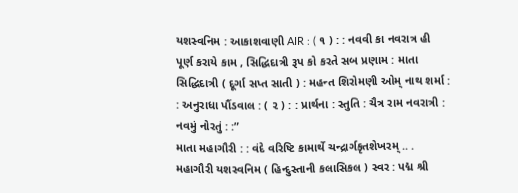યશસ્વનિમ : આકાશવાણી AIR : ( ૧ ) : : નવવી કા નવરાત્ર હી પૂર્ણ કરાયે કામ , સિદ્ધિદાત્રી રૂપ કો કરતે સબ પ્રણામ : માતા સિદ્ધિદાત્રી ( દૂર્ગા સપ્ત સાતી ) : મહન્ત શિરોમણી ઓમ્ નાથ શર્મા : : અનુરાધા પૌંડવાલ : ( ૨ ) : : પ્રાર્થના : સ્તુતિ : ચૈત્ર રામ નવરાત્રી : નવમું નોરતું : :”
માતા મહાગૌરી : : વંદે વરિષ્ટિ કામાર્થે ચન્દ્રાર્ગકૃતશેખરમ્ .. . મહાગૌરી યશસ્વનિમ ( હિન્દુસ્તાની કલાસિકલ ) સ્વર : પદ્મ શ્રી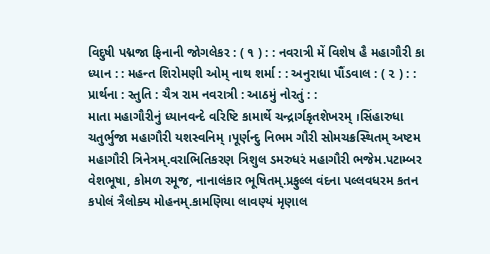વિદુષી પદ્મજા ફિનાની જોગલેકર : ( ૧ ) : : નવરાત્રી મેં વિશેષ હૈ મહાગૌરી કા ધ્યાન : : મહન્ત શિરોમણી ઓમ્ નાથ શર્મા : : અનુરાધા પૌંડવાલ : ( ૨ ) : : પ્રાર્થના : સ્તુતિ : ચૈત્ર રામ નવરાત્રી : આઠમું નોરતું : :
માતા મહાગૌરીનું ધ્યાનવન્દે વરિષ્ટિ કામાર્થે ચન્દ્રાર્ગકૃતશેખરમ્ ।સિંહારુધા ચતુર્ભુજા મહાગૌરી યશસ્વનિમ્ ।પૂર્ણન્દુ નિભમ ગૌરી સોમચક્રસ્થિતમ્ અષ્ટમ મહાગૌરી ત્રિનેત્રમ્.વરાભિતિકરણ ત્રિશુલ ડમરુધરં મહાગૌરી ભજેમ.પટામ્બર વેશભૂષા, કોમળ રમૂજ, નાનાલંકાર ભૂષિતમ્.પ્રફુલ્લ વંદના પલ્લવધરમ કતન કપોલં ત્રૈલોક્ય મોહનમ્.કામણિયા લાવણ્યં મૃણાલ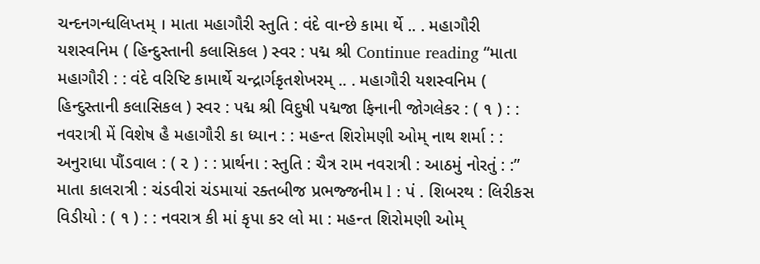ચન્દનગન્ધલિપ્તમ્ । માતા મહાગૌરી સ્તુતિ : વંદે વાન્છે કામા ર્થે .. . મહાગૌરી યશસ્વનિમ ( હિન્દુસ્તાની કલાસિકલ ) સ્વર : પદ્મ શ્રી Continue reading “માતા મહાગૌરી : : વંદે વરિષ્ટિ કામાર્થે ચન્દ્રાર્ગકૃતશેખરમ્ .. . મહાગૌરી યશસ્વનિમ ( હિન્દુસ્તાની કલાસિકલ ) સ્વર : પદ્મ શ્રી વિદુષી પદ્મજા ફિનાની જોગલેકર : ( ૧ ) : : નવરાત્રી મેં વિશેષ હૈ મહાગૌરી કા ધ્યાન : : મહન્ત શિરોમણી ઓમ્ નાથ શર્મા : : અનુરાધા પૌંડવાલ : ( ૨ ) : : પ્રાર્થના : સ્તુતિ : ચૈત્ર રામ નવરાત્રી : આઠમું નોરતું : :”
માતા કાલરાત્રી : ચંડવીરાં ચંડમાયાં રક્તબીજ પ્રભજ્જનીમ l : પં . શિબરથ : લિરીકસ વિડીયો : ( ૧ ) : : નવરાત્ર કી માં કૃપા કર લો મા : મહન્ત શિરોમણી ઓમ્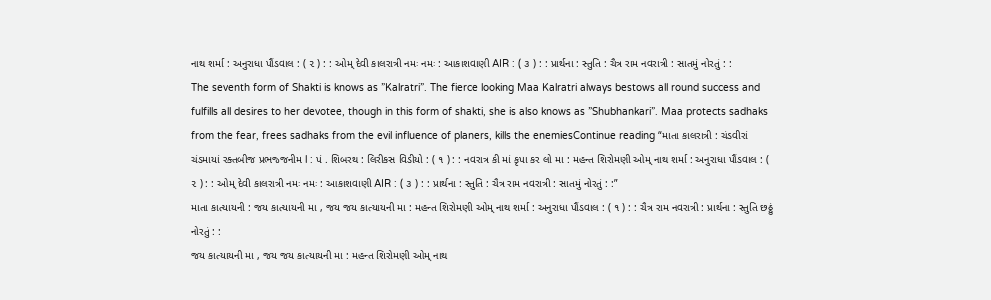નાથ શર્મા : અનુરાધા પૌંડવાલ : ( ૨ ) : : ઓમ્ દેવી કાલરાત્રી નમઃ નમઃ : આકાશવાણી AIR : ( ૩ ) : : પ્રાર્થના : સ્તુતિ : ચૈત્ર રામ નવરાત્રી : સાતમું નોરતું : :
The seventh form of Shakti is knows as ”Kalratri”. The fierce looking Maa Kalratri always bestows all round success and fulfills all desires to her devotee, though in this form of shakti, she is also knows as ”Shubhankari”. Maa protects sadhaks from the fear, frees sadhaks from the evil influence of planers, kills the enemiesContinue reading “માતા કાલરાત્રી : ચંડવીરાં ચંડમાયાં રક્તબીજ પ્રભજ્જનીમ l : પં . શિબરથ : લિરીકસ વિડીયો : ( ૧ ) : : નવરાત્ર કી માં કૃપા કર લો મા : મહન્ત શિરોમણી ઓમ્ નાથ શર્મા : અનુરાધા પૌંડવાલ : ( ૨ ) : : ઓમ્ દેવી કાલરાત્રી નમઃ નમઃ : આકાશવાણી AIR : ( ૩ ) : : પ્રાર્થના : સ્તુતિ : ચૈત્ર રામ નવરાત્રી : સાતમું નોરતું : :”
માતા કાત્યાયની : જય કાત્યાયની મા , જય જય કાત્યાયની મા : મહન્ત શિરોમણી ઓમ્ નાથ શર્મા : અનુરાધા પૌંડવાલ : ( ૧ ) : : ચૈત્ર રામ નવરાત્રી : પ્રાર્થના : સ્તુતિ છઠ્ઠું નોરતું : :
જય કાત્યાયની મા , જય જય કાત્યાયની મા : મહન્ત શિરોમણી ઓમ્ નાથ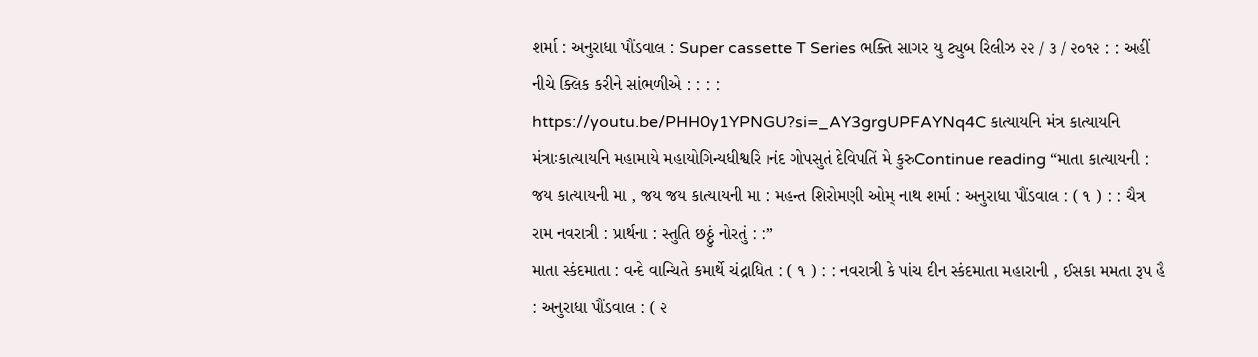શર્મા : અનુરાધા પૌંડવાલ : Super cassette T Series ભક્તિ સાગર યુ ટ્યુબ રિલીઝ ૨૨ / ૩ / ૨૦૧૨ : : અહીં નીચે ક્લિક કરીને સાંભળીએ : : : : https://youtu.be/PHH0y1YPNGU?si=_AY3grgUPFAYNq4C કાત્યાયનિ મંત્ર કાત્યાયનિ મંત્રાઃકાત્યાયનિ મહામાયે મહાયોગિન્યધીશ્વરિ ।નંદ ગોપસુતં દેવિપતિં મે કુરુContinue reading “માતા કાત્યાયની : જય કાત્યાયની મા , જય જય કાત્યાયની મા : મહન્ત શિરોમણી ઓમ્ નાથ શર્મા : અનુરાધા પૌંડવાલ : ( ૧ ) : : ચૈત્ર રામ નવરાત્રી : પ્રાર્થના : સ્તુતિ છઠ્ઠું નોરતું : :”
માતા સ્કંદમાતા : વન્દે વાન્ચિતે કમાર્થે ચંદ્રાધિત : ( ૧ ) : : નવરાત્રી કે પાંચ દીન સ્કંદમાતા મહારાની , ઈસકા મમતા રૂપ હૈ : અનુરાધા પૌંડવાલ : ( ૨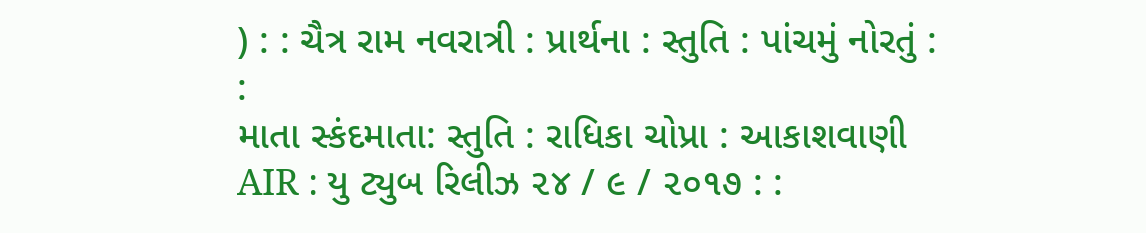) : : ચૈત્ર રામ નવરાત્રી : પ્રાર્થના : સ્તુતિ : પાંચમું નોરતું : :
માતા સ્કંદમાતા: સ્તુતિ : રાધિકા ચોપ્રા : આકાશવાણી AIR : યુ ટ્યુબ રિલીઝ ૨૪ / ૯ / ૨૦૧૭ : :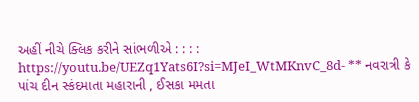અહીં નીચે ક્લિક કરીને સાંભળીએ : : : : https://youtu.be/UEZq1Yats6I?si=MJeI_WtMKnvC_8d- ** નવરાત્રી કે પાંચ દીન સ્કંદમાતા મહારાની , ઈસકા મમતા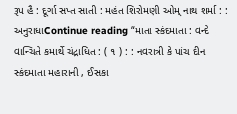રૂપ હૈ : દૂર્ગા સપ્ત સાતી : મહંત શિરોમણી ઓમ્ નાથ શર્મા : : અનુરાધાContinue reading “માતા સ્કંદમાતા : વન્દે વાન્ચિતે કમાર્થે ચંદ્રાધિત : ( ૧ ) : : નવરાત્રી કે પાંચ દીન સ્કંદમાતા મહારાની , ઈસકા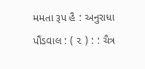મમતા રૂપ હૈ : અનુરાધા પૌંડવાલ : ( ૨ ) : : ચૈત્ર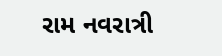રામ નવરાત્રી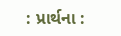: પ્રાર્થના :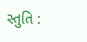સ્તુતિ :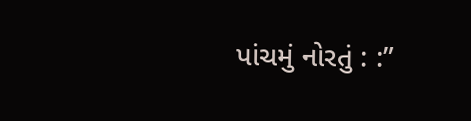પાંચમું નોરતું : :”